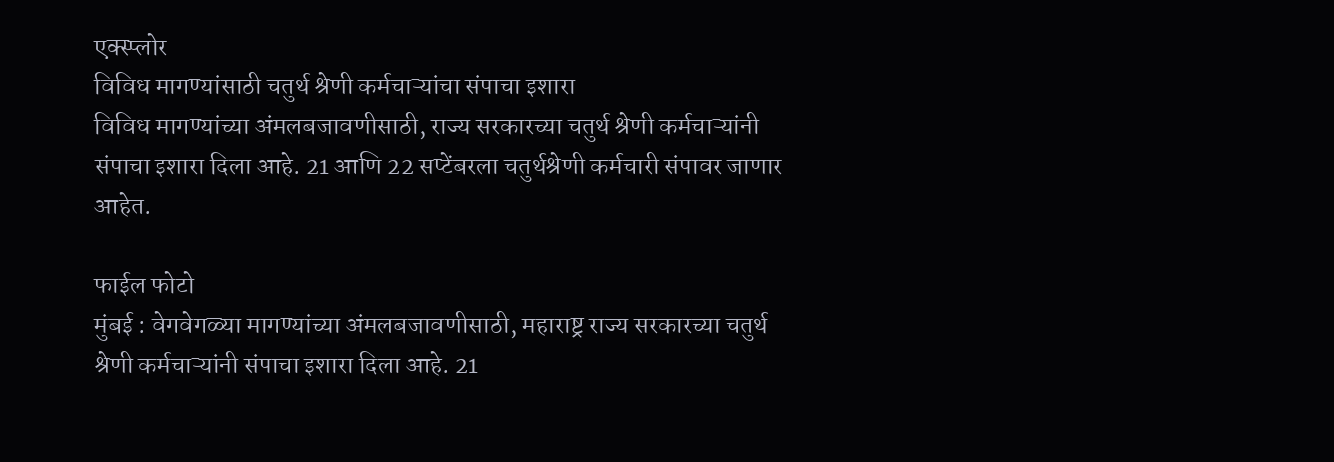एक्स्प्लोर
विविध मागण्यांसाठी चतुर्थ श्रेणी कर्मचाऱ्यांचा संपाचा इशारा
विविध मागण्यांच्या अंमलबजावणीसाठी, राज्य सरकारच्या चतुर्थ श्रेणी कर्मचाऱ्यांनी संपाचा इशारा दिला आहे. 21 आणि 22 सप्टेंबरला चतुर्थश्रेणी कर्मचारी संपावर जाणार आहेत.

फाईल फोटो
मुंबई : वेगवेगळ्या मागण्यांच्या अंमलबजावणीसाठी, महाराष्ट्र राज्य सरकारच्या चतुर्थ श्रेणी कर्मचाऱ्यांनी संपाचा इशारा दिला आहे. 21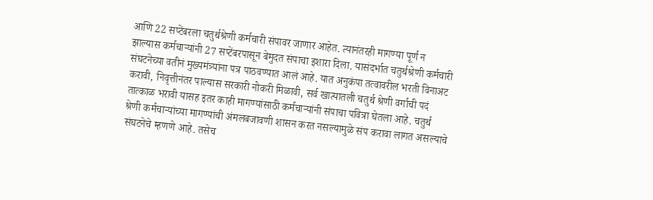आणि 22 सप्टेंबरला चतुर्थश्रेणी कर्मचारी संपावर जाणार आहेत. त्यानंतरही मागण्या पूर्ण न झाल्यास कर्मचाऱ्यांनी 27 सप्टेंबरपासून बेमुदत संपाचा इशारा दिला. यासंदर्भात चतुर्थश्रेणी कर्मचारी संघटनेच्या वतीनं मुख्यमंत्र्यांना पत्र पाठवण्यात आलं आहे. यात अनुकंपा तत्वावरील भरती विनाअट करावी, निवृत्तीनंतर पाल्यास सरकारी नोकरी मिळावी, सर्व खात्यातली चतुर्थ श्रेणी वर्गाची पदं तात्काळ भरावी यासह इतर काही मागण्यांसाठी कर्मचाऱ्यांनी संपाचा पवित्रा घेतला आहे. चतुर्थ श्रेणी कर्मचाऱ्यांच्या मागण्यांची अंमलबजावणी शासन करत नसल्यामुळे संप करावा लागत असल्याचे संघटनेचे म्हणणे आहे. तसेच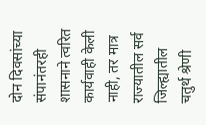दोन दिवसांच्या संपानंतरही शासनाने त्वरित कार्यवाही केली नाही, तर मात्र राज्यातील सर्व जिल्ह्यातील चतुर्थ श्रेणी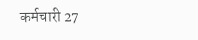कर्मचारी 27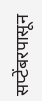सप्टेंबरपासून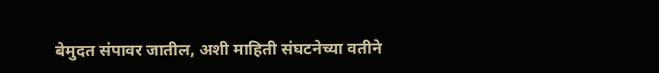बेमुदत संपावर जातील, अशी माहिती संघटनेच्या वतीने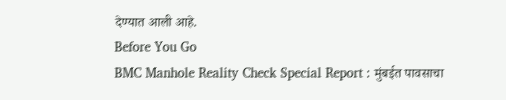देण्यात आली आहे.
Before You Go
BMC Manhole Reality Check Special Report : मुंबईत पावसाचा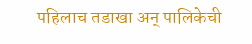पहिलाच तडाखा अन् पालिकेची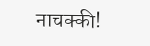नाचक्की!